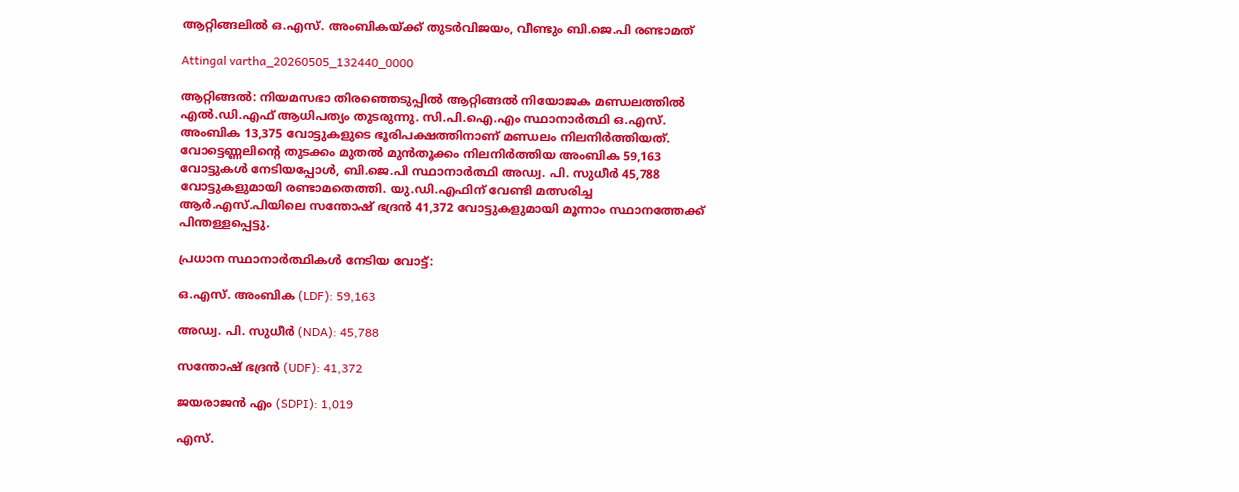ആറ്റിങ്ങലിൽ ഒ.എസ്. അംബികയ്ക്ക് തുടർവിജയം, വീണ്ടും ബി.ജെ.പി രണ്ടാമത്

Attingal vartha_20260505_132440_0000

ആറ്റിങ്ങൽ: നിയമസഭാ തിരഞ്ഞെടുപ്പിൽ ആറ്റിങ്ങൽ നിയോജക മണ്ഡലത്തിൽ എൽ.ഡി.എഫ് ആധിപത്യം തുടരുന്നു. സി.പി.ഐ.എം സ്ഥാനാർത്ഥി ഒ.എസ്. അംബിക 13,375 വോട്ടുകളുടെ ഭൂരിപക്ഷത്തിനാണ് മണ്ഡലം നിലനിർത്തിയത്. വോട്ടെണ്ണലിന്റെ തുടക്കം മുതൽ മുൻതൂക്കം നിലനിർത്തിയ അംബിക 59,163 വോട്ടുകൾ നേടിയപ്പോൾ, ബി.ജെ.പി സ്ഥാനാർത്ഥി അഡ്വ. പി. സുധീർ 45,788 വോട്ടുകളുമായി രണ്ടാമതെത്തി. യു.ഡി.എഫിന് വേണ്ടി മത്സരിച്ച ആർ.എസ്.പിയിലെ സന്തോഷ് ഭദ്രൻ 41,372 വോട്ടുകളുമായി മൂന്നാം സ്ഥാനത്തേക്ക് പിന്തള്ളപ്പെട്ടു.

പ്രധാന സ്ഥാനാർത്ഥികൾ നേടിയ വോട്ട്:

ഒ.എസ്. അംബിക (LDF): 59,163

അഡ്വ. പി. സുധീർ (NDA): 45,788

സന്തോഷ് ഭദ്രൻ (UDF): 41,372

ജയരാജൻ എം (SDPI): 1,019

എസ്.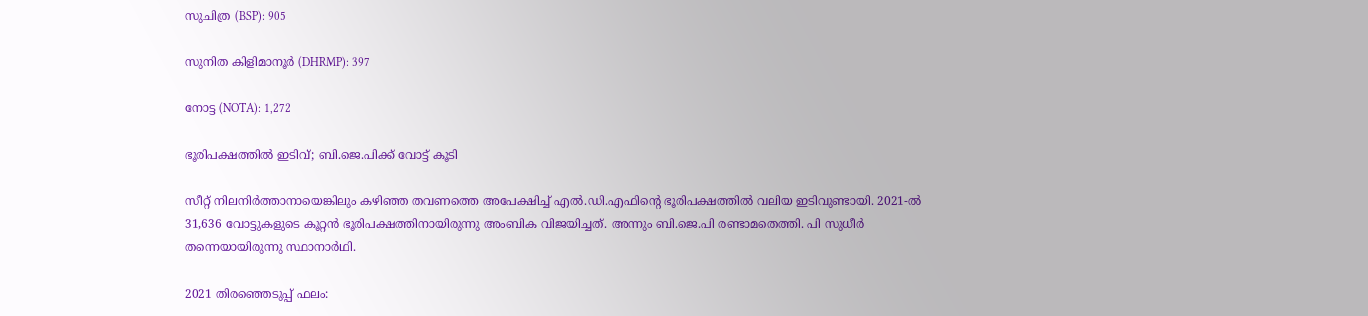സുചിത്ര (BSP): 905

സുനിത കിളിമാനൂർ (DHRMP): 397

നോട്ട (NOTA): 1,272

ഭൂരിപക്ഷത്തിൽ ഇടിവ്; ബി.ജെ.പിക്ക് വോട്ട് കൂടി

സീറ്റ് നിലനിർത്താനായെങ്കിലും കഴിഞ്ഞ തവണത്തെ അപേക്ഷിച്ച് എൽ.ഡി.എഫിന്റെ ഭൂരിപക്ഷത്തിൽ വലിയ ഇടിവുണ്ടായി. 2021-ൽ 31,636 വോട്ടുകളുടെ കൂറ്റൻ ഭൂരിപക്ഷത്തിനായിരുന്നു അംബിക വിജയിച്ചത്. അന്നും ബി.ജെ.പി രണ്ടാമതെത്തി. പി സുധീർ തന്നെയായിരുന്നു സ്ഥാനാർഥി.

2021 തിരഞ്ഞെടുപ്പ് ഫലം: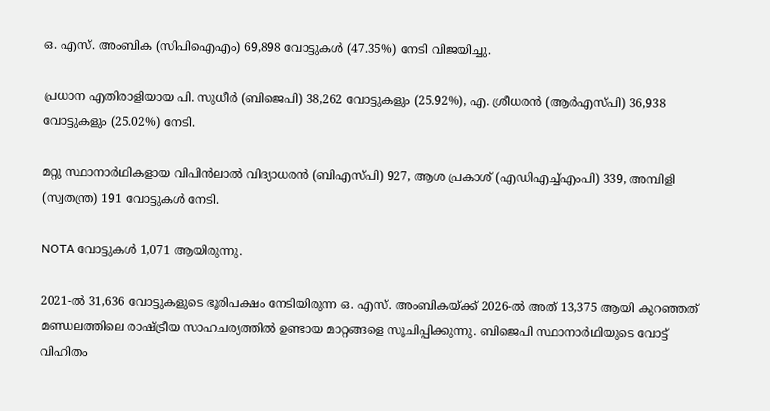ഒ. എസ്. അംബിക (സിപിഐഎം) 69,898 വോട്ടുകൾ (47.35%) നേടി വിജയിച്ചു.

പ്രധാന എതിരാളിയായ പി. സുധീർ (ബിജെപി) 38,262 വോട്ടുകളും (25.92%), എ. ശ്രീധരൻ (ആർഎസ്‌പി) 36,938 വോട്ടുകളും (25.02%) നേടി.

മറ്റു സ്ഥാനാർഥികളായ വിപിൻലാൽ വിദ്യാധരൻ (ബിഎസ്‌പി) 927, ആശ പ്രകാശ് (എഡിഎച്ച്എംപി) 339, അമ്പിളി (സ്വതന്ത്ര) 191 വോട്ടുകൾ നേടി.

NOTA വോട്ടുകൾ 1,071 ആയിരുന്നു.

2021-ൽ 31,636 വോട്ടുകളുടെ ഭൂരിപക്ഷം നേടിയിരുന്ന ഒ. എസ്. അംബികയ്ക്ക് 2026-ൽ അത് 13,375 ആയി കുറഞ്ഞത് മണ്ഡലത്തിലെ രാഷ്ട്രീയ സാഹചര്യത്തിൽ ഉണ്ടായ മാറ്റങ്ങളെ സൂചിപ്പിക്കുന്നു. ബിജെപി സ്ഥാനാർഥിയുടെ വോട്ട് വിഹിതം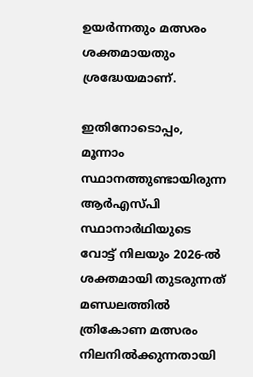ഉയർന്നതും മത്സരം ശക്തമായതും ശ്രദ്ധേയമാണ്.

ഇതിനോടൊപ്പം, മൂന്നാം സ്ഥാനത്തുണ്ടായിരുന്ന ആർഎസ്‌പി സ്ഥാനാർഥിയുടെ വോട്ട് നിലയും 2026-ൽ ശക്തമായി തുടരുന്നത് മണ്ഡലത്തിൽ ത്രികോണ മത്സരം നിലനിൽക്കുന്നതായി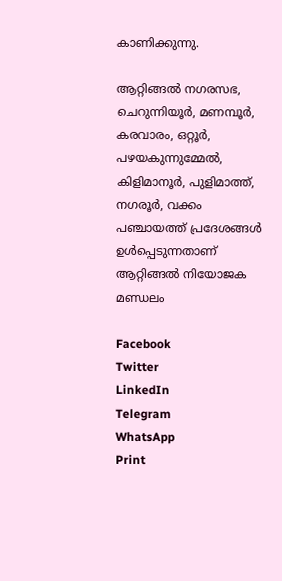കാണിക്കുന്നു.

ആറ്റിങ്ങൽ നഗരസഭ, ചെറുന്നിയൂർ, മണമ്പൂർ, കരവാരം, ഒറ്റൂർ, പഴയകുന്നുമ്മേൽ, കിളിമാനൂർ, പുളിമാത്ത്, നഗരൂർ, വക്കം പഞ്ചായത്ത്‌ പ്രദേശങ്ങൾ ഉൾപ്പെടുന്നതാണ് ആറ്റിങ്ങൽ നിയോജക മണ്ഡലം

Facebook
Twitter
LinkedIn
Telegram
WhatsApp
Print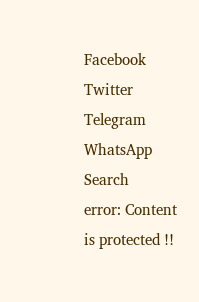Facebook
Twitter
Telegram
WhatsApp
Search
error: Content is protected !!